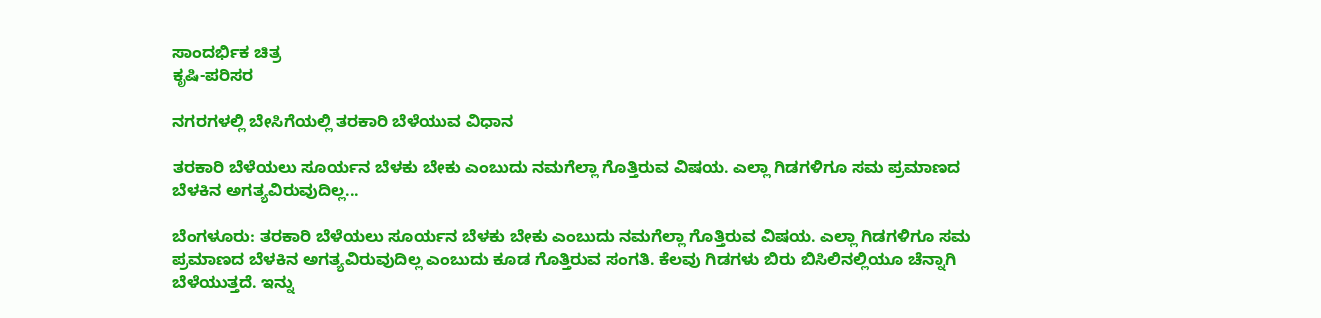ಸಾಂದರ್ಭಿಕ ಚಿತ್ರ
ಕೃಷಿ-ಪರಿಸರ

ನಗರಗಳಲ್ಲಿ ಬೇಸಿಗೆಯಲ್ಲಿ ತರಕಾರಿ ಬೆಳೆಯುವ ವಿಧಾನ

ತರಕಾರಿ ಬೆಳೆಯಲು ಸೂರ್ಯನ ಬೆಳಕು ಬೇಕು ಎಂಬುದು ನಮಗೆಲ್ಲಾ ಗೊತ್ತಿರುವ ವಿಷಯ. ಎಲ್ಲಾ ಗಿಡಗಳಿಗೂ ಸಮ ಪ್ರಮಾಣದ ಬೆಳಕಿನ ಅಗತ್ಯವಿರುವುದಿಲ್ಲ...

ಬೆಂಗಳೂರು: ತರಕಾರಿ ಬೆಳೆಯಲು ಸೂರ್ಯನ ಬೆಳಕು ಬೇಕು ಎಂಬುದು ನಮಗೆಲ್ಲಾ ಗೊತ್ತಿರುವ ವಿಷಯ. ಎಲ್ಲಾ ಗಿಡಗಳಿಗೂ ಸಮ ಪ್ರಮಾಣದ ಬೆಳಕಿನ ಅಗತ್ಯವಿರುವುದಿಲ್ಲ ಎಂಬುದು ಕೂಡ ಗೊತ್ತಿರುವ ಸಂಗತಿ. ಕೆಲವು ಗಿಡಗಳು ಬಿರು ಬಿಸಿಲಿನಲ್ಲಿಯೂ ಚೆನ್ನಾಗಿ ಬೆಳೆಯುತ್ತದೆ. ಇನ್ನು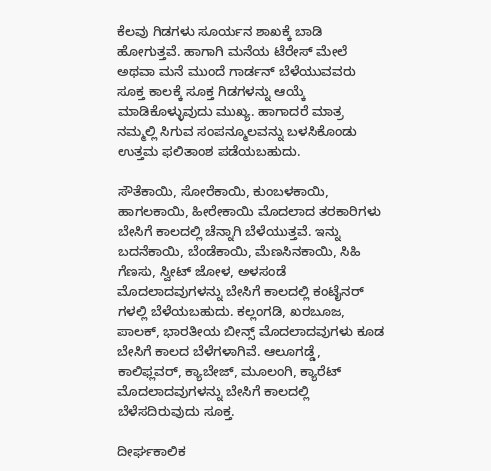ಕೆಲವು ಗಿಡಗಳು ಸೂರ್ಯನ ಶಾಖಕ್ಕೆ ಬಾಡಿ ಹೋಗುತ್ತವೆ. ಹಾಗಾಗಿ ಮನೆಯ ಟೆರೇಸ್ ಮೇಲೆ ಅಥವಾ ಮನೆ ಮುಂದೆ ಗಾರ್ಡನ್ ಬೆಳೆಯುವವರು ಸೂಕ್ತ ಕಾಲಕ್ಕೆ ಸೂಕ್ತ ಗಿಡಗಳನ್ನು ಆಯ್ಕೆ ಮಾಡಿಕೊಳ್ಳುವುದು ಮುಖ್ಯ. ಹಾಗಾದರೆ ಮಾತ್ರ ನಮ್ಮಲ್ಲಿ ಸಿಗುವ ಸಂಪನ್ಮೂಲವನ್ನು ಬಳಸಿಕೊಂಡು ಉತ್ತಮ ಫಲಿತಾಂಶ ಪಡೆಯಬಹುದು.

ಸೌತೆಕಾಯಿ, ಸೋರೆಕಾಯಿ, ಕುಂಬಳಕಾಯಿ, ಹಾಗಲಕಾಯಿ, ಹೀರೇಕಾಯಿ ಮೊದಲಾದ ತರಕಾರಿಗಳು ಬೇಸಿಗೆ ಕಾಲದಲ್ಲಿ ಚೆನ್ನಾಗಿ ಬೆಳೆಯುತ್ತವೆ. ಇನ್ನು ಬದನೆಕಾಯಿ, ಬೆಂಡೆಕಾಯಿ, ಮೆಣಸಿನಕಾಯಿ, ಸಿಹಿ ಗೆಣಸು, ಸ್ವೀಟ್ ಜೋಳ, ಅಳಸಂಡೆ ಮೊದಲಾದವುಗಳನ್ನು ಬೇಸಿಗೆ ಕಾಲದಲ್ಲಿ ಕಂಟೈನರ್ ಗಳಲ್ಲಿ ಬೆಳೆಯಬಹುದು. ಕಲ್ಲಂಗಡಿ, ಖರಬೂಜ, ಪಾಲಕ್, ಭಾರತೀಯ ಬೀನ್ಸ್ ಮೊದಲಾದವುಗಳು ಕೂಡ ಬೇಸಿಗೆ ಕಾಲದ ಬೆಳೆಗಳಾಗಿವೆ. ಆಲೂಗಡ್ಡೆ, ಕಾಲಿಫ್ಲವರ್, ಕ್ಯಾಬೇಜ್, ಮೂಲಂಗಿ, ಕ್ಯಾರೆಟ್ ಮೊದಲಾದವುಗಳನ್ನು ಬೇಸಿಗೆ ಕಾಲದಲ್ಲಿ ಬೆಳೆಸದಿರುವುದು ಸೂಕ್ತ.

ದೀರ್ಘಕಾಲಿಕ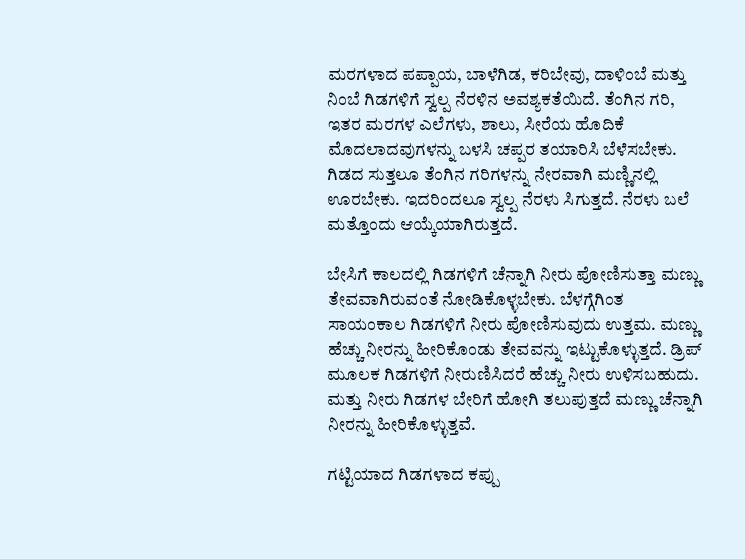ಮರಗಳಾದ ಪಪ್ಪಾಯ, ಬಾಳೆಗಿಡ, ಕರಿಬೇವು, ದಾಳಿಂಬೆ ಮತ್ತು ನಿಂಬೆ ಗಿಡಗಳಿಗೆ ಸ್ವಲ್ಪ ನೆರಳಿನ ಅವಶ್ಯಕತೆಯಿದೆ. ತೆಂಗಿನ ಗರಿ, ಇತರ ಮರಗಳ ಎಲೆಗಳು, ಶಾಲು, ಸೀರೆಯ ಹೊದಿಕೆ ಮೊದಲಾದವುಗಳನ್ನು ಬಳಸಿ ಚಪ್ಪರ ತಯಾರಿಸಿ ಬೆಳೆಸಬೇಕು. ಗಿಡದ ಸುತ್ತಲೂ ತೆಂಗಿನ ಗರಿಗಳನ್ನು ನೇರವಾಗಿ ಮಣ್ಣಿನಲ್ಲಿ ಊರಬೇಕು. ಇದರಿಂದಲೂ ಸ್ವಲ್ಪ ನೆರಳು ಸಿಗುತ್ತದೆ. ನೆರಳು ಬಲೆ ಮತ್ತೊಂದು ಆಯ್ಕೆಯಾಗಿರುತ್ತದೆ.

ಬೇಸಿಗೆ ಕಾಲದಲ್ಲಿ ಗಿಡಗಳಿಗೆ ಚೆನ್ನಾಗಿ ನೀರು ಪೋಣಿಸುತ್ತಾ ಮಣ್ಣು ತೇವವಾಗಿರುವಂತೆ ನೋಡಿಕೊಳ್ಳಬೇಕು. ಬೆಳಗ್ಗೆಗಿಂತ ಸಾಯಂಕಾಲ ಗಿಡಗಳಿಗೆ ನೀರು ಪೋಣಿಸುವುದು ಉತ್ತಮ. ಮಣ್ಣು ಹೆಚ್ಚು ನೀರನ್ನು ಹೀರಿಕೊಂಡು ತೇವವನ್ನು ಇಟ್ಟುಕೊಳ್ಳುತ್ತದೆ. ಡ್ರಿಪ್ ಮೂಲಕ ಗಿಡಗಳಿಗೆ ನೀರುಣಿಸಿದರೆ ಹೆಚ್ಚು ನೀರು ಉಳಿಸಬಹುದು. ಮತ್ತು ನೀರು ಗಿಡಗಳ ಬೇರಿಗೆ ಹೋಗಿ ತಲುಪುತ್ತದೆ ಮಣ್ಣು ಚೆನ್ನಾಗಿ ನೀರನ್ನು ಹೀರಿಕೊಳ್ಳುತ್ತವೆ.

ಗಟ್ಟಿಯಾದ ಗಿಡಗಳಾದ ಕಪ್ಪು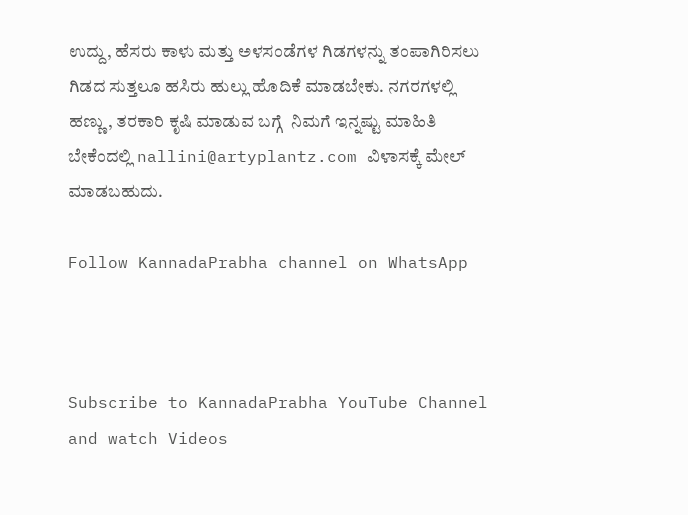ಉದ್ದು, ಹೆಸರು ಕಾಳು ಮತ್ತು ಅಳಸಂಡೆಗಳ ಗಿಡಗಳನ್ನು ತಂಪಾಗಿರಿಸಲು ಗಿಡದ ಸುತ್ತಲೂ ಹಸಿರು ಹುಲ್ಲು ಹೊದಿಕೆ ಮಾಡಬೇಕು. ನಗರಗಳಲ್ಲಿ ಹಣ್ಣು, ತರಕಾರಿ ಕೃಷಿ ಮಾಡುವ ಬಗ್ಗೆ  ನಿಮಗೆ ಇನ್ನಷ್ಟು ಮಾಹಿತಿ ಬೇಕೆಂದಲ್ಲಿ nallini@artyplantz.com ವಿಳಾಸಕ್ಕೆ ಮೇಲ್ ಮಾಡಬಹುದು.

Follow KannadaPrabha channel on WhatsApp



Subscribe to KannadaPrabha YouTube Channel and watch Videos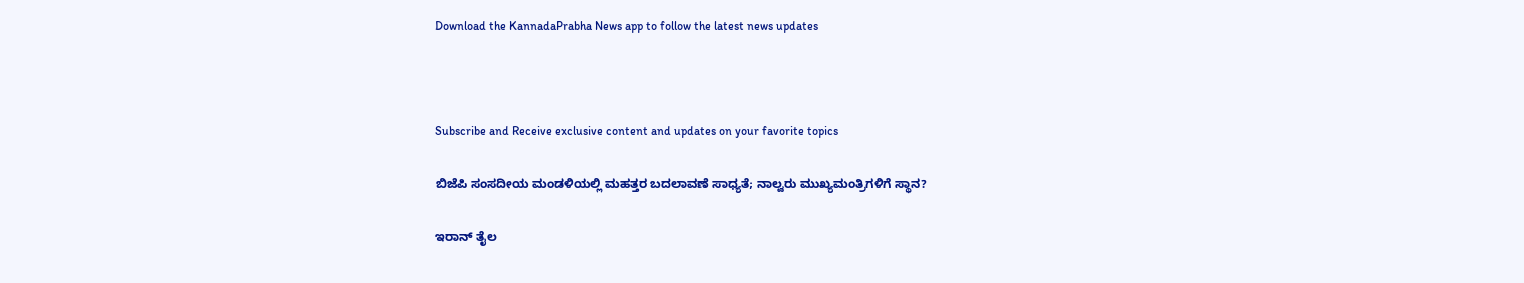Download the KannadaPrabha News app to follow the latest news updates



Subscribe and Receive exclusive content and updates on your favorite topics

ಬಿಜೆಪಿ ಸಂಸದೀಯ ಮಂಡಳಿಯಲ್ಲಿ ಮಹತ್ತರ ಬದಲಾವಣೆ ಸಾಧ್ಯತೆ; ನಾಲ್ವರು ಮುಖ್ಯಮಂತ್ರಿಗಳಿಗೆ ಸ್ಥಾನ?

ಇರಾನ್‌ ತೈಲ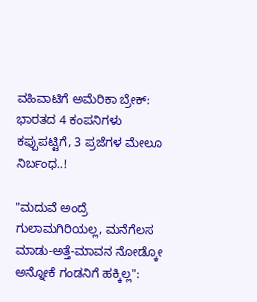ವಹಿವಾಟಿಗೆ ಅಮೆರಿಕಾ ಬ್ರೇಕ್: ಭಾರತದ 4 ಕಂಪನಿಗಳು ಕಪ್ಪುಪಟ್ಟಿಗೆ, 3 ಪ್ರಜೆಗಳ ಮೇಲೂ ನಿರ್ಬಂಧ..!

"ಮದುವೆ ಅಂದ್ರೆ ಗುಲಾಮಗಿರಿಯಲ್ಲ, ಮನೆಗೆಲಸ ಮಾಡು-ಅತ್ತೆ-ಮಾವನ ನೋಡ್ಕೋ ಅನ್ನೋಕೆ ಗಂಡನಿಗೆ ಹಕ್ಕಿಲ್ಲ":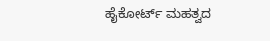ಹೈಕೋರ್ಟ್ ಮಹತ್ವದ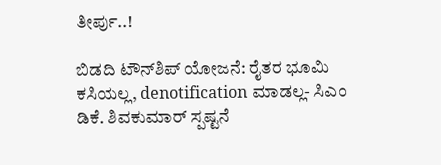ತೀರ್ಪು..!

ಬಿಡದಿ ಟೌನ್‌ಶಿಪ್‌ ಯೋಜನೆ: ರೈತರ ಭೂಮಿ ಕಸಿಯಲ್ಲ, denotification ಮಾಡಲ್ಲ- ಸಿಎಂ ಡಿಕೆ. ಶಿವಕುಮಾರ್ ಸ್ಪಷ್ಟನೆ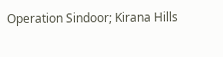Operation Sindoor; Kirana Hills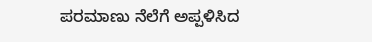ಪರಮಾಣು ನೆಲೆಗೆ ಅಪ್ಪಳಿಸಿದ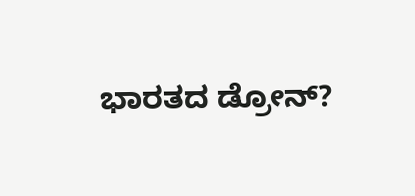ಭಾರತದ ಡ್ರೋನ್?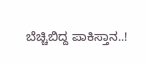ಬೆಚ್ಚಿಬಿದ್ದ ಪಾಕಿಸ್ತಾನ..!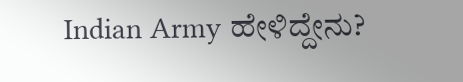Indian Army ಹೇಳಿದ್ದೇನು?